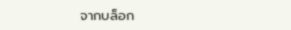จากบล็อก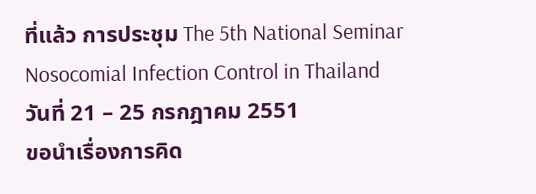ที่แล้ว การประชุม The 5th National Seminar
Nosocomial Infection Control in Thailand วันที่ 21 – 25 กรกฎาคม 2551
ขอนำเรื่องการคิด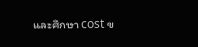และศึกษา cost ข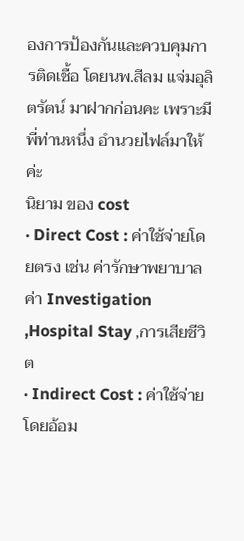องการป้องกันและควบคุมการติดเชื้อ โดยนพ.สีลม แจ่มอุลิตรัตน์ มาฝากก่อนคะ เพราะมีพี่ท่านหนึ่ง อำนวยไฟล์มาให้ค่ะ
นิยาม ของ cost
· Direct Cost : ค่าใช้จ่ายโดยตรง เช่น ค่ารักษาพยาบาล ค่า Investigation ,Hospital Stay ,การเสียชีวิต
· Indirect Cost : ค่าใช้จ่ายโดยอ้อม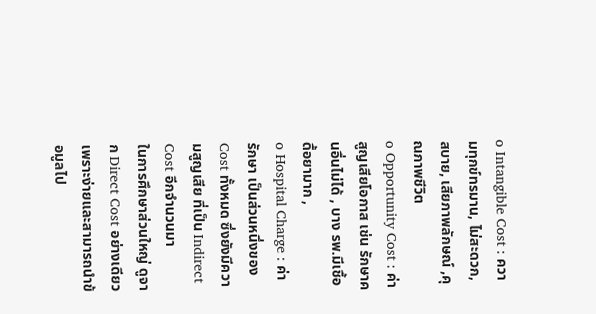o Intangible Cost : ความทุกข์ทรมาน, ไม่สะดวก, สบาย, เสียภาพลักษณ์ ,คุณภาพชีวิต
o Opportunity Cost : ค่าสูญเสียโอกาส เช่น รักษาคนอื่นไม่ได้ , บาง รพ.มีเชื้อดื้อยามาก ,
o Hospital Charge : ค่ารักษา เป็นส่วนหนึ่งของ Cost ทั้งหมด ซึ่งยังมีความสูญเสีย ที่เป็น Indirect Cost อีกจำนวนมา
ในการศึกษาส่วนใหญ่ ดูจาก Direct Cost อย่างเดียว เพราะง่ายและสามารถนำข้อมูลไป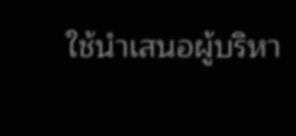ใช้นำเสนอผู้บริหา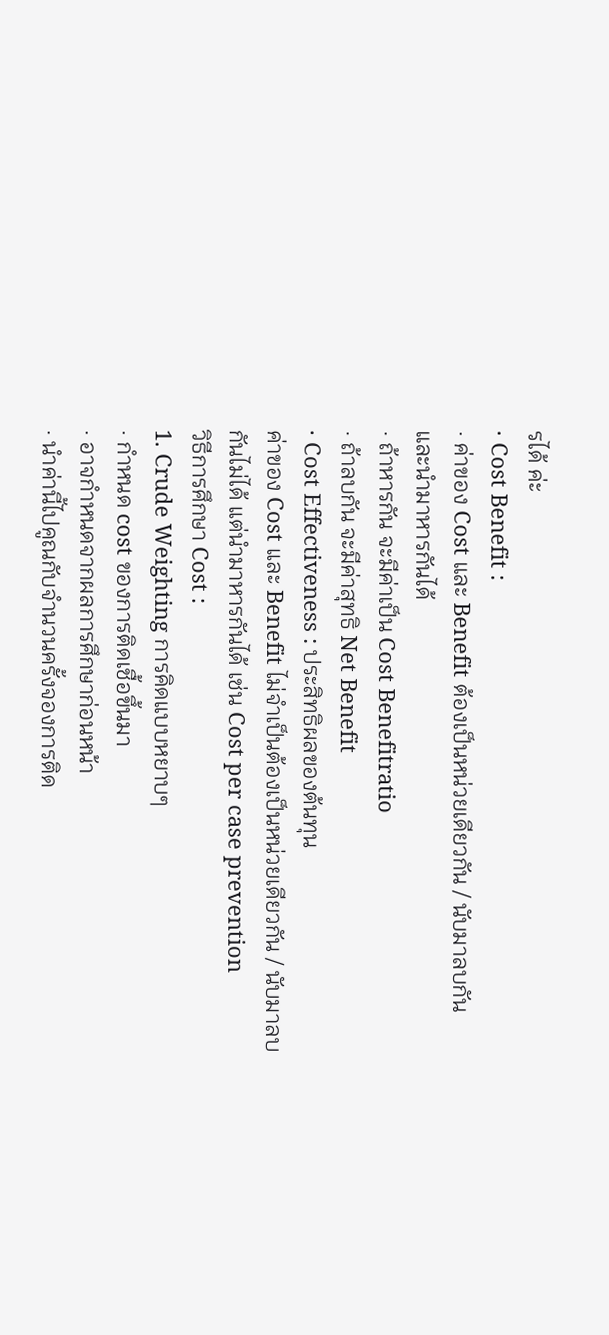รได้ ค่ะ
· Cost Benefit :
· ค่าของ Cost และ Benefit ต้องเป็นหน่วยเดียวกัน / นับมาลบกัน และนำมาหารกันได้
· ถ้าหารกัน จะมีค่าเป็น Cost Benefitratio
· ถ้าลบกัน จะมีค่าสุทธิ Net Benefit
· Cost Effectiveness : ประสิทธิผลของต้นทุน
ค่าของ Cost และ Benefit ไม่จำเป็นต้องเป็นหน่วยเดียวกัน / นับมาลบกันไม่ได้ แต่นำมาหารกันได้ เช่น Cost per case prevention
วิธีการศึกษา Cost :
1. Crude Weighting การคิดแบบหยาบๆ
· กำหนด cost ของการติดเชื้อขึ้นมา
· อาจกำหนดจากผลการศึกษาก่อนหน้า
· นำค่านี้ไปคูณกับจำนวนครั้งจองการติด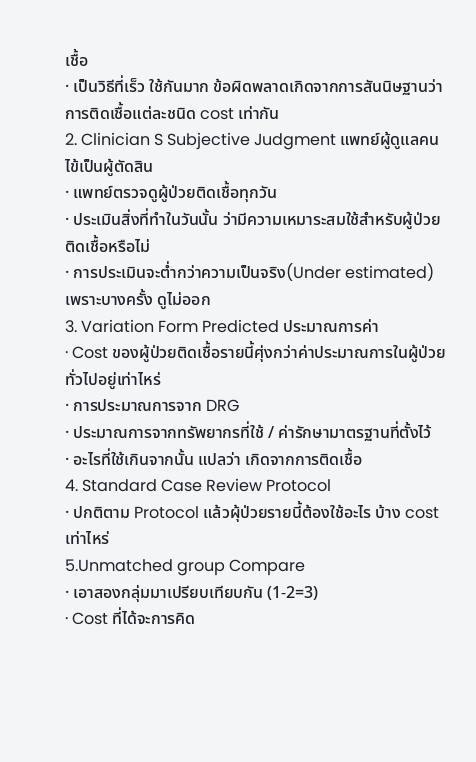เชื้อ
· เป็นวิธีที่เร็ว ใช้กันมาก ข้อผิดพลาดเกิดจากการสันนิษฐานว่าการติดเชื้อแต่ละชนิด cost เท่ากัน
2. Clinician S Subjective Judgment แพทย์ผู้ดูแลคนไข้เป็นผู้ตัดสิน
· แพทย์ตรวจดูผู้ป่วยติดเชื้อทุกวัน
· ประเมินสิ่งที่ทำในวันนั้น ว่ามีความเหมาระสมใช้สำหรับผู้ป่วยติดเชื้อหรือไม่
· การประเมินจะต่ำกว่าความเป็นจริง(Under estimated) เพราะบางครั้ง ดูไม่ออก
3. Variation Form Predicted ประมาณการค่า
· Cost ของผู้ป่วยติดเชื้อรายนี้ศุ่งกว่าค่าประมาณการในผู้ป่วยทั่วไปอยู่เท่าไหร่
· การประมาณการจาก DRG
· ประมาณการจากทรัพยากรที่ใช้ / ค่ารักษามาตรฐานที่ตั้งไว้
· อะไรที่ใช้เกินจากนั้น แปลว่า เกิดจากการติดเชื้อ
4. Standard Case Review Protocol
· ปกติตาม Protocol แล้วผุ้ป่วยรายนี้ต้องใช้อะไร บ้าง cost เท่าไหร่
5.Unmatched group Compare
· เอาสองกลุ่มมาเปรียบเทียบกัน (1-2=3)
· Cost ที่ได้จะการคิด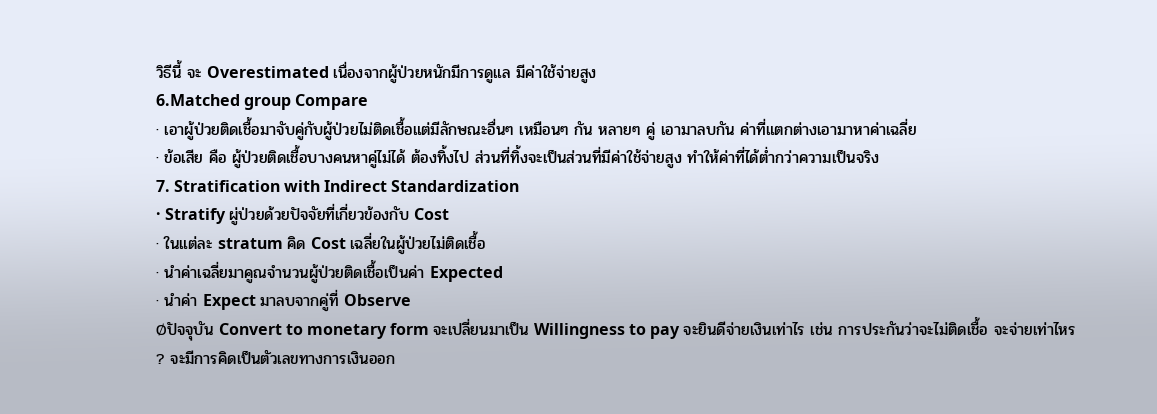วิธีนี้ จะ Overestimated เนื่องจากผู้ป่วยหนักมีการดูแล มีค่าใช้จ่ายสูง
6.Matched group Compare
· เอาผู้ป่วยติดเชื้อมาจับคู่กับผู้ป่วยไม่ติดเชื้อแต่มีลักษณะอื่นๆ เหมือนๆ กัน หลายๆ คู่ เอามาลบกัน ค่าที่แตกต่างเอามาหาค่าเฉลี่ย
· ข้อเสีย คือ ผู้ป่วยติดเชื้อบางคนหาคู่ไม่ได้ ต้องทิ้งไป ส่วนที่ทิ้งจะเป็นส่วนที่มีค่าใช้จ่ายสูง ทำให้ค่าที่ได้ต่ำกว่าความเป็นจริง
7. Stratification with Indirect Standardization
· Stratify ผู่ป่วยด้วยปัจจัยที่เกี่ยวข้องกับ Cost
· ในแต่ละ stratum คิด Cost เฉลี่ยในผู้ป่วยไม่ติดเชื้อ
· นำค่าเฉลี่ยมาคูณจำนวนผู้ป่วยติดเชื้อเป็นค่า Expected
· นำค่า Expect มาลบจากคู่ที่ Observe
Øปัจจุบัน Convert to monetary form จะเปลี่ยนมาเป็น Willingness to pay จะยินดีจ่ายเงินเท่าไร เช่น การประกันว่าจะไม่ติดเชื้อ จะจ่ายเท่าไหร ? จะมีการคิดเป็นตัวเลขทางการเงินออก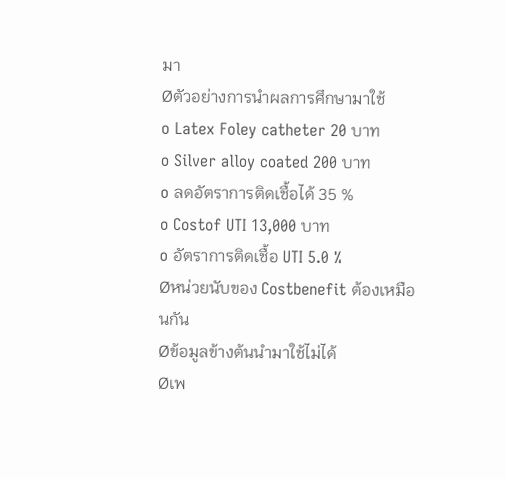มา
Øตัวอย่างการนำผลการศึกษามาใช้
o Latex Foley catheter 20 บาท
o Silver alloy coated 200 บาท
o ลดอัตราการติดเชื้อได้ 35 %
o Costof UTI 13,000 บาท
o อัตราการติดเชื้อ UTI 5.0 %
Øหน่วยนับของ Costbenefit ต้องเหมือนกัน
Øข้อมูลข้างต้นนำมาใช้ไม่ได้
Øเพ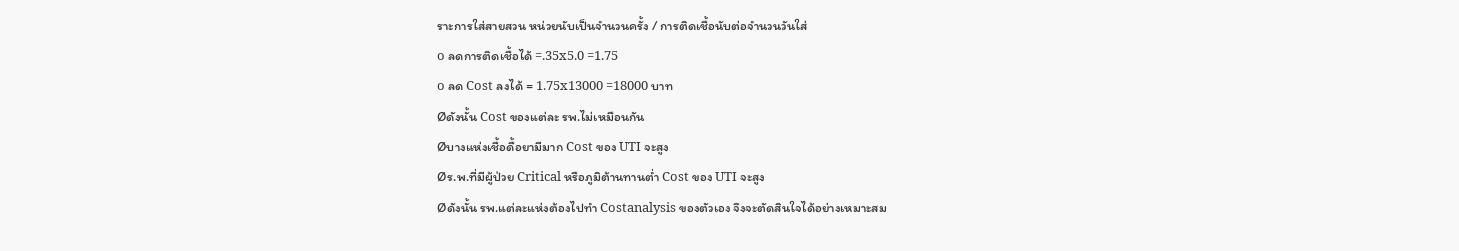ราะการใส่สายสวน หน่วยนับเป็นจำนวนครั้ง / การติดเชื้อนับต่อจำนวนวันใส่
o ลดการติดเชื้อได้ =.35x5.0 =1.75
o ลด Cost ลงได้ = 1.75x13000 =18000 บาท
Øดังนั้น Cost ของแต่ละ รพ.ไม่เหมือนกัน
Øบางแห่งเชื้อดื้อยามีมาก Cost ของ UTI จะสูง
Øร.พ.ที่มีผู้ป่วย Critical หรือภูมิต้านทานต่ำ Cost ของ UTI จะสูง
Øดังนั้น รพ.แต่ละแห่งต้องไปทำ Costanalysis ของตัวเอง จึงจะตัดสินใจได้อย่างเหมาะสม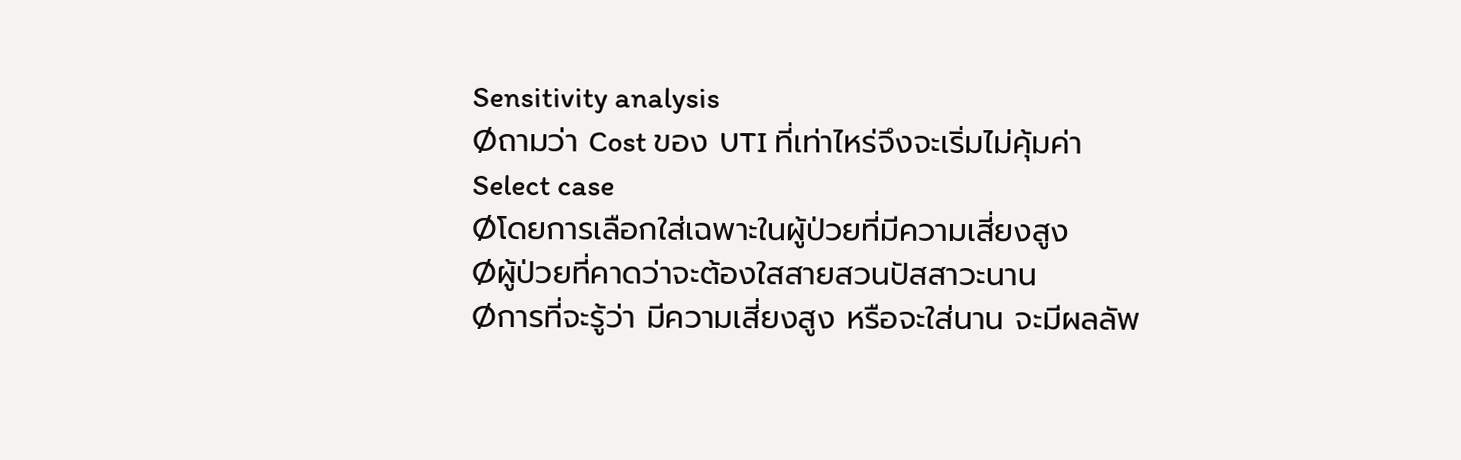Sensitivity analysis
Øถามว่า Cost ของ UTI ที่เท่าไหร่จึงจะเริ่มไม่คุ้มค่า
Select case
Øโดยการเลือกใส่เฉพาะในผู้ป่วยที่มีความเสี่ยงสูง
Øผู้ป่วยที่คาดว่าจะต้องใสสายสวนปัสสาวะนาน
Øการที่จะรู้ว่า มีความเสี่ยงสูง หรือจะใส่นาน จะมีผลลัพ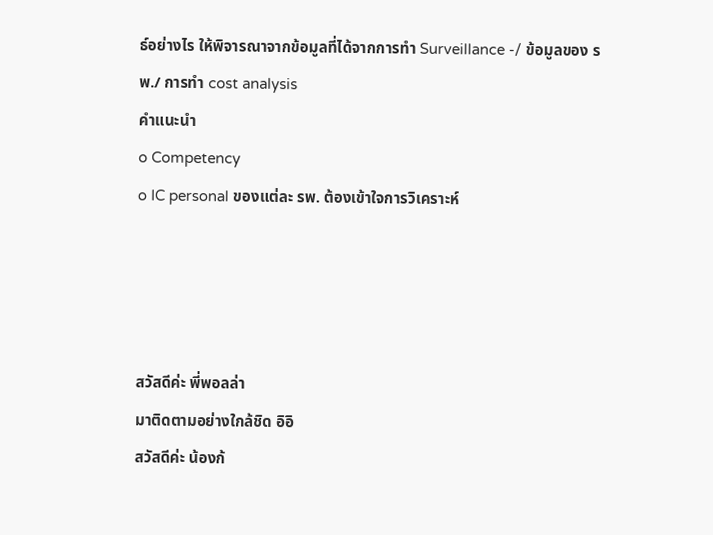ธ์อย่างไร ให้พิจารณาจากข้อมูลที่ได้จากการทำ Surveillance -/ ข้อมูลของ รพ./ การทำ cost analysis
คำแนะนำ
o Competency
o IC personal ของแต่ละ รพ. ต้องเข้าใจการวิเคราะห์




สวัสดีค่ะ พี่พอลล่า
มาติดตามอย่างใกล้ชิด อิอิ
สวัสดีค่ะ น้องก้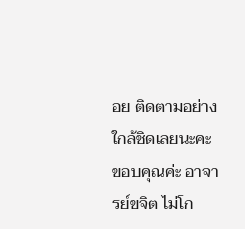อย ติดตามอย่างใกล้ชิดเลยนะคะ
ขอบคุณค่ะ อาจารย์ขจิต ไม่โก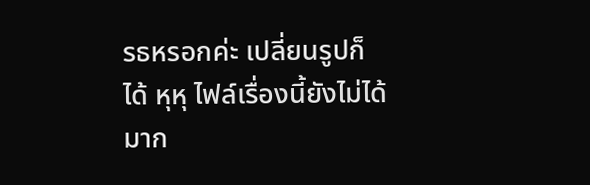รธหรอกค่ะ เปลี่ยนรูปก็ได้ หุหุ ไฟล์เรื่องนี้ยังไม่ได้มาก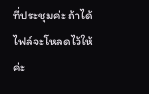ที่ประชุมค่ะ ถ้าได้ไฟล์จะโหลดไว้ให้ค่ะ